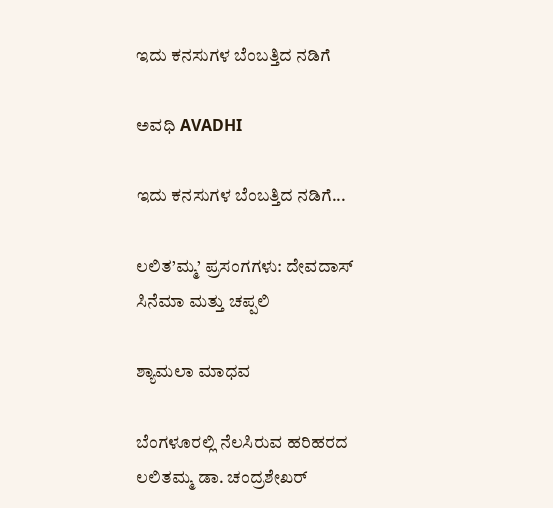ಇದು ಕನಸುಗಳ ಬೆಂಬತ್ತಿದ ನಡಿಗೆ‍

ಅವಧಿ AVADHI

ಇದು ಕನಸುಗಳ ಬೆಂಬತ್ತಿದ ನಡಿಗೆ...

ಲಲಿತ’ಮ್ಮ’ ಪ್ರಸಂಗಗಳು: ದೇವದಾಸ್ ಸಿನೆಮಾ ಮತ್ತು ಚಪ್ಪಲಿ

ಶ್ಯಾಮಲಾ ಮಾಧವ

ಬೆಂಗಳೂರಲ್ಲಿ ನೆಲಸಿರುವ ಹರಿಹರದ ಲಲಿತಮ್ಮ ಡಾ. ಚಂದ್ರಶೇಖರ್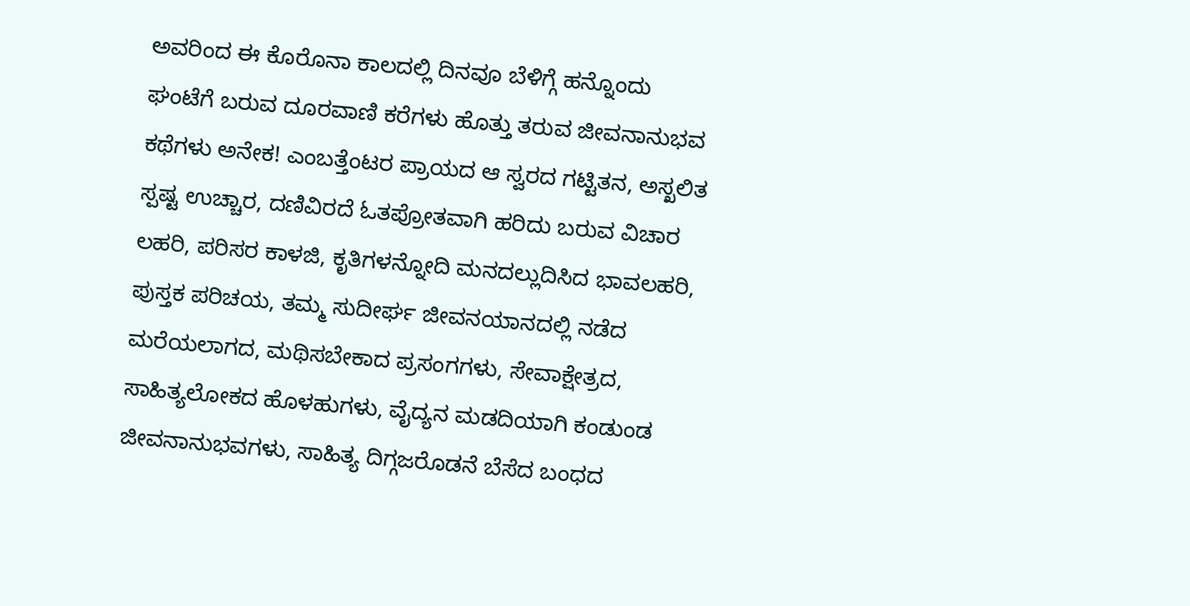ಅವರಿಂದ ಈ ಕೊರೊನಾ ಕಾಲದಲ್ಲಿ ದಿನವೂ ಬೆಳಿಗ್ಗೆ ಹನ್ನೊಂದು ಘಂಟೆಗೆ ಬರುವ ದೂರವಾಣಿ ಕರೆಗಳು ಹೊತ್ತು ತರುವ ಜೀವನಾನುಭವ ಕಥೆಗಳು ಅನೇಕ! ಎಂಬತ್ತೆಂಟರ ಪ್ರಾಯದ ಆ ಸ್ವರದ ಗಟ್ಟಿತನ, ಅಸ್ಖಲಿತ ಸ್ಪಷ್ಟ ಉಚ್ಚಾರ, ದಣಿವಿರದೆ ಓತಪ್ರೋತವಾಗಿ ಹರಿದು ಬರುವ ವಿಚಾರ ಲಹರಿ, ಪರಿಸರ ಕಾಳಜಿ, ಕೃತಿಗಳನ್ನೋದಿ ಮನದಲ್ಲುದಿಸಿದ ಭಾವಲಹರಿ, ಪುಸ್ತಕ ಪರಿಚಯ, ತಮ್ಮ ಸುದೀರ್ಘ ಜೀವನಯಾನದಲ್ಲಿ ನಡೆದ ಮರೆಯಲಾಗದ, ಮಥಿಸಬೇಕಾದ ಪ್ರಸಂಗಗಳು, ಸೇವಾಕ್ಷೇತ್ರದ, ಸಾಹಿತ್ಯಲೋಕದ ಹೊಳಹುಗಳು, ವೈದ್ಯನ ಮಡದಿಯಾಗಿ ಕಂಡುಂಡ ಜೀವನಾನುಭವಗಳು, ಸಾಹಿತ್ಯ ದಿಗ್ಗಜರೊಡನೆ ಬೆಸೆದ ಬಂಧದ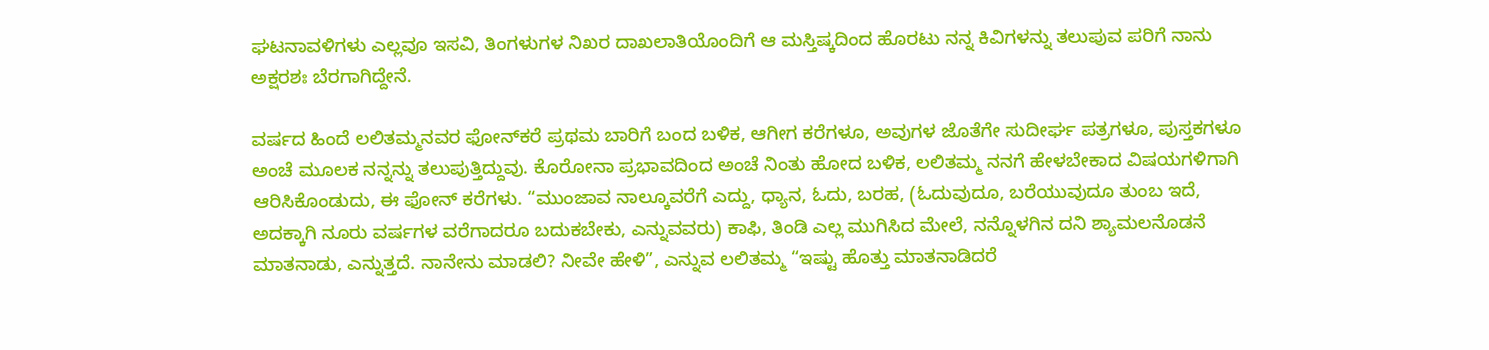ಘಟನಾವಳಿಗಳು ಎಲ್ಲವೂ ಇಸವಿ, ತಿಂಗಳುಗಳ ನಿಖರ ದಾಖಲಾತಿಯೊಂದಿಗೆ ಆ ಮಸ್ತಿಷ್ಕದಿಂದ ಹೊರಟು ನನ್ನ ಕಿವಿಗಳನ್ನು ತಲುಪುವ ಪರಿಗೆ ನಾನು ಅಕ್ಷರಶಃ ಬೆರಗಾಗಿದ್ದೇನೆ.

ವರ್ಷದ ಹಿಂದೆ ಲಲಿತಮ್ಮನವರ ಫೋನ್‍ಕರೆ ಪ್ರಥಮ ಬಾರಿಗೆ ಬಂದ ಬಳಿಕ, ಆಗೀಗ ಕರೆಗಳೂ, ಅವುಗಳ ಜೊತೆಗೇ ಸುದೀರ್ಘ ಪತ್ರಗಳೂ, ಪುಸ್ತಕಗಳೂ ಅಂಚೆ ಮೂಲಕ ನನ್ನನ್ನು ತಲುಪುತ್ತಿದ್ದುವು. ಕೊರೋನಾ ಪ್ರಭಾವದಿಂದ ಅಂಚೆ ನಿಂತು ಹೋದ ಬಳಿಕ, ಲಲಿತಮ್ಮ ನನಗೆ ಹೇಳಬೇಕಾದ ವಿಷಯಗಳಿಗಾಗಿ ಆರಿಸಿಕೊಂಡುದು, ಈ ಫೋನ್ ಕರೆಗಳು. “ಮುಂಜಾವ ನಾಲ್ಕೂವರೆಗೆ ಎದ್ದು, ಧ್ಯಾನ, ಓದು, ಬರಹ, (ಓದುವುದೂ, ಬರೆಯುವುದೂ ತುಂಬ ಇದೆ, ಅದಕ್ಕಾಗಿ ನೂರು ವರ್ಷಗಳ ವರೆಗಾದರೂ ಬದುಕಬೇಕು, ಎನ್ನುವವರು) ಕಾಫಿ, ತಿಂಡಿ ಎಲ್ಲ ಮುಗಿಸಿದ ಮೇಲೆ, ನನ್ನೊಳಗಿನ ದನಿ ಶ್ಯಾಮಲನೊಡನೆ ಮಾತನಾಡು, ಎನ್ನುತ್ತದೆ. ನಾನೇನು ಮಾಡಲಿ? ನೀವೇ ಹೇಳಿ”, ಎನ್ನುವ ಲಲಿತಮ್ಮ “ಇಷ್ಟು ಹೊತ್ತು ಮಾತನಾಡಿದರೆ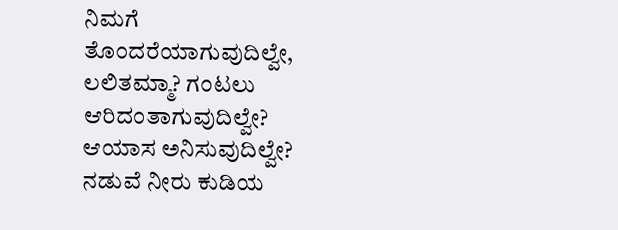ನಿಮಗೆ ತೊಂದರೆಯಾಗುವುದಿಲ್ವೇ, ಲಲಿತಮ್ಮಾ? ಗಂಟಲು ಆರಿದಂತಾಗುವುದಿಲ್ವೇ? ಆಯಾಸ ಅನಿಸುವುದಿಲ್ವೇ? ನಡುವೆ ನೀರು ಕುಡಿಯ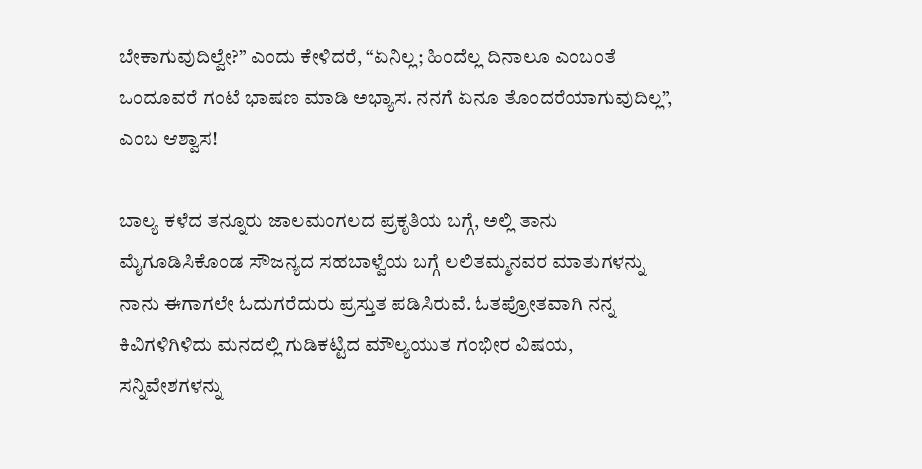ಬೇಕಾಗುವುದಿಲ್ವೇ?” ಎಂದು ಕೇಳಿದರೆ, “ಏನಿಲ್ಲ; ಹಿಂದೆಲ್ಲ ದಿನಾಲೂ ಎಂಬಂತೆ ಒಂದೂವರೆ ಗಂಟೆ ಭಾಷಣ ಮಾಡಿ ಅಭ್ಯಾಸ. ನನಗೆ ಏನೂ ತೊಂದರೆಯಾಗುವುದಿಲ್ಲ”, ಎಂಬ ಆಶ್ವಾಸ!

ಬಾಲ್ಯ ಕಳೆದ ತನ್ನೂರು ಜಾಲಮಂಗಲದ ಪ್ರಕೃತಿಯ ಬಗ್ಗೆ, ಅಲ್ಲಿ ತಾನು ಮೈಗೂಡಿಸಿಕೊಂಡ ಸೌಜನ್ಯದ ಸಹಬಾಳ್ವೆಯ ಬಗ್ಗೆ ಲಲಿತಮ್ಮನವರ ಮಾತುಗಳನ್ನು ನಾನು ಈಗಾಗಲೇ ಓದುಗರೆದುರು ಪ್ರಸ್ತುತ ಪಡಿಸಿರುವೆ. ಓತಪ್ರೋತವಾಗಿ ನನ್ನ ಕಿವಿಗಳಿಗಿಳಿದು ಮನದಲ್ಲಿ ಗುಡಿಕಟ್ಟಿದ ಮೌಲ್ಯಯುತ ಗಂಭೀರ ವಿಷಯ, ಸನ್ನಿವೇಶಗಳನ್ನು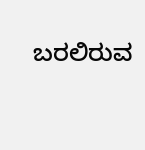ಬರಲಿರುವ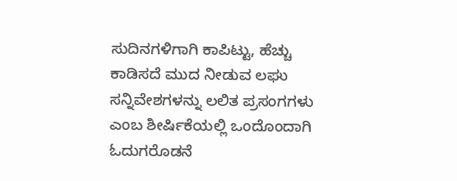ಸುದಿನಗಳಿಗಾಗಿ ಕಾಪಿಟ್ಟು, ಹೆಚ್ಚು ಕಾಡಿಸದೆ ಮುದ ನೀಡುವ ಲಘು ಸನ್ನಿವೇಶಗಳನ್ನು ಲಲಿತ ಪ್ರಸಂಗಗಳು ಎಂಬ ಶೀರ್ಷಿಕೆಯಲ್ಲಿ ಒಂದೊಂದಾಗಿ ಓದುಗರೊಡನೆ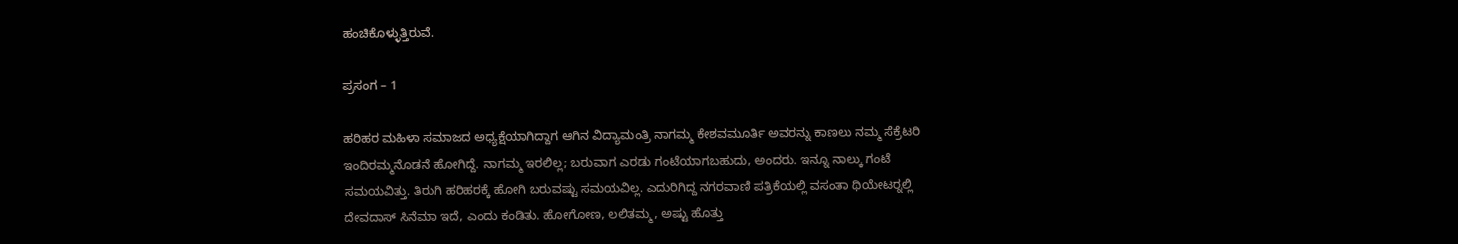ಹಂಚಿಕೊಳ್ಳುತ್ತಿರುವೆ.

ಪ್ರಸಂಗ – 1

ಹರಿಹರ ಮಹಿಳಾ ಸಮಾಜದ ಅಧ್ಯಕ್ಷೆಯಾಗಿದ್ದಾಗ ಆಗಿನ ವಿದ್ಯಾಮಂತ್ರಿ ನಾಗಮ್ಮ ಕೇಶವಮೂರ್ತಿ ಅವರನ್ನು ಕಾಣಲು ನಮ್ಮ ಸೆಕ್ರೆಟರಿ ಇಂದಿರಮ್ಮನೊಡನೆ ಹೋಗಿದ್ದೆ. ನಾಗಮ್ಮ ಇರಲಿಲ್ಲ; ಬರುವಾಗ ಎರಡು ಗಂಟೆಯಾಗಬಹುದು, ಅಂದರು. ಇನ್ನೂ ನಾಲ್ಕು ಗಂಟೆ ಸಮಯವಿತ್ತು. ತಿರುಗಿ ಹರಿಹರಕ್ಕೆ ಹೋಗಿ ಬರುವಷ್ಟು ಸಮಯವಿಲ್ಲ. ಎದುರಿಗಿದ್ದ ನಗರವಾಣಿ ಪತ್ರಿಕೆಯಲ್ಲಿ ವಸಂತಾ ಥಿಯೇಟರ್‍ನಲ್ಲಿ ದೇವದಾಸ್ ಸಿನೆಮಾ ಇದೆ, ಎಂದು ಕಂಡಿತು. ಹೋಗೋಣ, ಲಲಿತಮ್ಮ, ಅಷ್ಟು ಹೊತ್ತು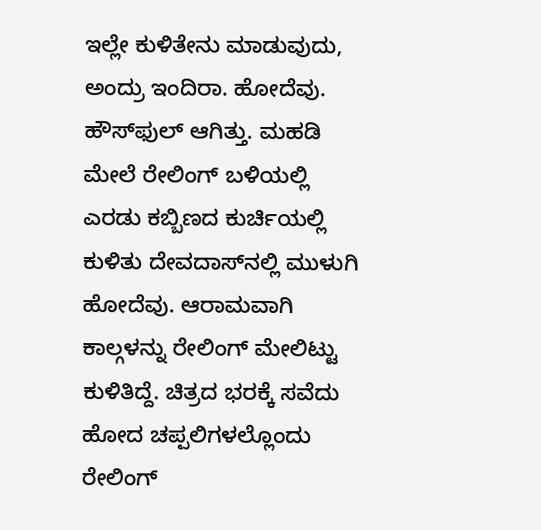ಇಲ್ಲೇ ಕುಳಿತೇನು ಮಾಡುವುದು, ಅಂದ್ರು ಇಂದಿರಾ. ಹೋದೆವು. ಹೌಸ್‍ಫುಲ್ ಆಗಿತ್ತು. ಮಹಡಿ ಮೇಲೆ ರೇಲಿಂಗ್ ಬಳಿಯಲ್ಲಿ ಎರಡು ಕಬ್ಬಿಣದ ಕುರ್ಚಿಯಲ್ಲಿ ಕುಳಿತು ದೇವದಾಸ್‍ನಲ್ಲಿ ಮುಳುಗಿ ಹೋದೆವು. ಆರಾಮವಾಗಿ ಕಾಲ್ಗಳನ್ನು ರೇಲಿಂಗ್ ಮೇಲಿಟ್ಟು ಕುಳಿತಿದ್ದೆ. ಚಿತ್ರದ ಭರಕ್ಕೆ ಸವೆದು ಹೋದ ಚಪ್ಪಲಿಗಳಲ್ಲೊಂದು ರೇಲಿಂಗ್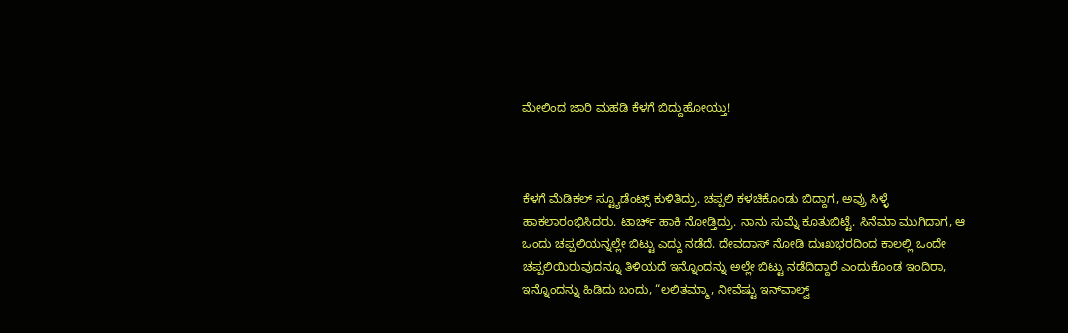ಮೇಲಿಂದ ಜಾರಿ ಮಹಡಿ ಕೆಳಗೆ ಬಿದ್ದುಹೋಯ್ತು!



ಕೆಳಗೆ ಮೆಡಿಕಲ್ ಸ್ಟ್ಯೂಡೆಂಟ್ಸ್ ಕುಳಿತಿದ್ರು. ಚಪ್ಪಲಿ ಕಳಚಿಕೊಂಡು ಬಿದ್ದಾಗ, ಅವ್ರು ಸಿಳ್ಳೆ ಹಾಕಲಾರಂಭಿಸಿದರು. ಟಾರ್ಚ್ ಹಾಕಿ ನೋಡ್ತಿದ್ರು. ನಾನು ಸುಮ್ನೆ ಕೂತುಬಿಟ್ಟೆ. ಸಿನೆಮಾ ಮುಗಿದಾಗ, ಆ ಒಂದು ಚಪ್ಪಲಿಯನ್ನಲ್ಲೇ ಬಿಟ್ಟು ಎದ್ದು ನಡೆದೆ. ದೇವದಾಸ್ ನೋಡಿ ದುಃಖಭರದಿಂದ ಕಾಲಲ್ಲಿ ಒಂದೇ ಚಪ್ಪಲಿಯಿರುವುದನ್ನೂ ತಿಳಿಯದೆ ಇನ್ನೊಂದನ್ನು ಅಲ್ಲೇ ಬಿಟ್ಟು ನಡೆದಿದ್ದಾರೆ ಎಂದುಕೊಂಡ ಇಂದಿರಾ, ಇನ್ನೊಂದನ್ನು ಹಿಡಿದು ಬಂದು, “ಲಲಿತಮ್ಮಾ, ನೀವೆಷ್ಟು ಇನ್‍ವಾಲ್ವ್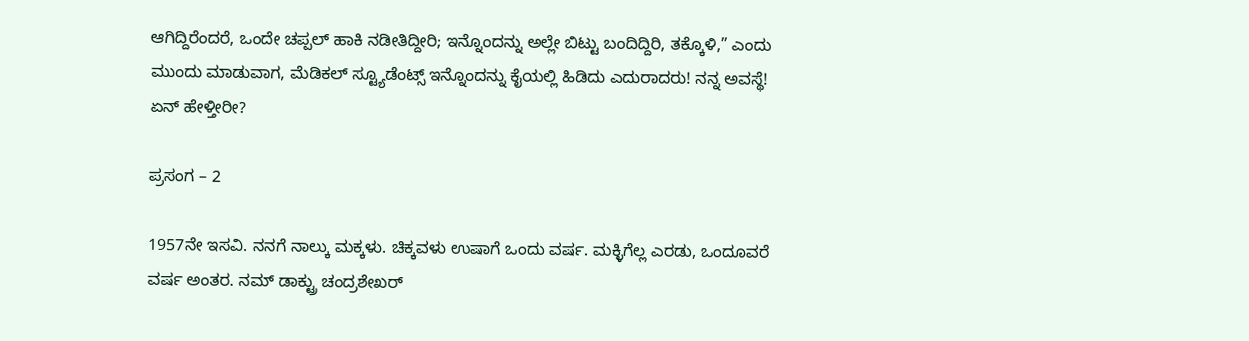ಆಗಿದ್ದಿರೆಂದರೆ, ಒಂದೇ ಚಪ್ಪಲ್ ಹಾಕಿ ನಡೀತಿದ್ದೀರಿ; ಇನ್ನೊಂದನ್ನು ಅಲ್ಲೇ ಬಿಟ್ಟು ಬಂದಿದ್ದಿರಿ, ತಕ್ಕೊಳಿ,” ಎಂದು ಮುಂದು ಮಾಡುವಾಗ, ಮೆಡಿಕಲ್ ಸ್ಟ್ಯೂಡೆಂಟ್ಸ್ ಇನ್ನೊಂದನ್ನು ಕೈಯಲ್ಲಿ ಹಿಡಿದು ಎದುರಾದರು! ನನ್ನ ಅವಸ್ಥೆ! ಏನ್ ಹೇಳ್ತೀರೀ?

ಪ್ರಸಂಗ – 2

1957ನೇ ಇಸವಿ. ನನಗೆ ನಾಲ್ಕು ಮಕ್ಕಳು. ಚಿಕ್ಕವಳು ಉಷಾಗೆ ಒಂದು ವರ್ಷ. ಮಕ್ಳಿಗೆಲ್ಲ ಎರಡು, ಒಂದೂವರೆ ವರ್ಷ ಅಂತರ. ನಮ್ ಡಾಕ್ಟ್ರು ಚಂದ್ರಶೇಖರ್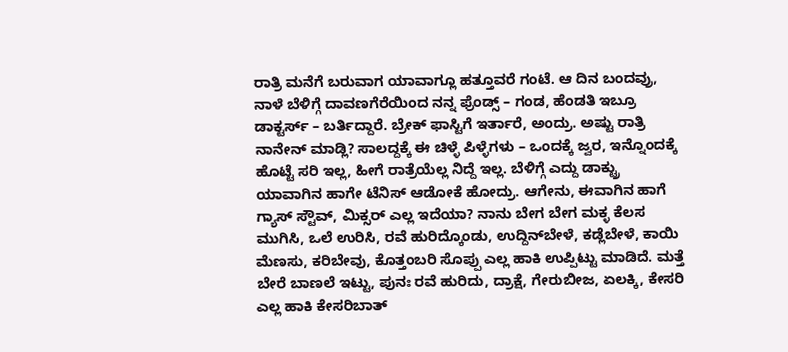ರಾತ್ರಿ ಮನೆಗೆ ಬರುವಾಗ ಯಾವಾಗ್ಲೂ ಹತ್ತೂವರೆ ಗಂಟೆ. ಆ ದಿನ ಬಂದವ್ರು, ನಾಳೆ ಬೆಳಿಗ್ಗೆ ದಾವಣಗೆರೆಯಿಂದ ನನ್ನ ಫ್ರೆಂಡ್ಸ್ – ಗಂಡ, ಹೆಂಡತಿ ಇಬ್ರೂ ಡಾಕ್ಟರ್ಸ್ – ಬರ್ತಿದ್ದಾರೆ. ಬ್ರೇಕ್‍ ಫಾಸ್ಟಿಗೆ ಇರ್ತಾರೆ, ಅಂದ್ರು. ಅಷ್ಟು ರಾತ್ರಿ ನಾನೇನ್ ಮಾಡ್ಲಿ? ಸಾಲದ್ದಕ್ಕೆ ಈ ಚಿಳ್ಳೆ ಪಿಳ್ಳೆಗಳು – ಒಂದಕ್ಕೆ ಜ್ವರ, ಇನ್ನೊಂದಕ್ಕೆ ಹೊಟ್ಟೆ ಸರಿ ಇಲ್ಲ, ಹೀಗೆ ರಾತ್ರೆಯೆಲ್ಲ ನಿದ್ದೆ ಇಲ್ಲ. ಬೆಳಿಗ್ಗೆ ಎದ್ದು ಡಾಕ್ಟ್ರು ಯಾವಾಗಿನ ಹಾಗೇ ಟೆನಿಸ್ ಆಡೋಕೆ ಹೋದ್ರು. ಆಗೇನು, ಈವಾಗಿನ ಹಾಗೆ ಗ್ಯಾಸ್ ಸ್ಟೌವ್, ಮಿಕ್ಸರ್ ಎಲ್ಲ ಇದೆಯಾ? ನಾನು ಬೇಗ ಬೇಗ ಮಕ್ಳ ಕೆಲಸ ಮುಗಿಸಿ, ಒಲೆ ಉರಿಸಿ, ರವೆ ಹುರಿದ್ಕೊಂಡು, ಉದ್ದಿನ್‍ಬೇಳೆ, ಕಡ್ಲೆಬೇಳೆ, ಕಾಯಿ ಮೆಣಸು, ಕರಿಬೇವು, ಕೊತ್ತಂಬರಿ ಸೊಪ್ಪು ಎಲ್ಲ ಹಾಕಿ ಉಪ್ಪಿಟ್ಟು ಮಾಡಿದೆ. ಮತ್ತೆ ಬೇರೆ ಬಾಣಲೆ ಇಟ್ಟು, ಪುನಃ ರವೆ ಹುರಿದು, ದ್ರಾಕ್ಷೆ, ಗೇರುಬೀಜ, ಏಲಕ್ಕಿ, ಕೇಸರಿ ಎಲ್ಲ ಹಾಕಿ ಕೇಸರಿಬಾತ್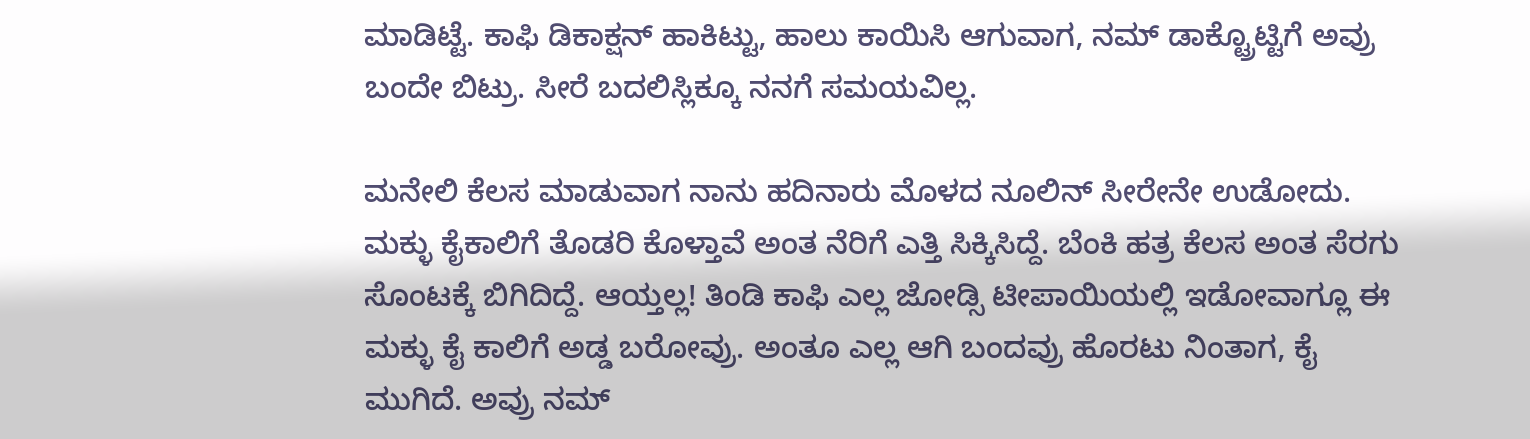ಮಾಡಿಟ್ಟೆ. ಕಾಫಿ ಡಿಕಾಕ್ಷನ್ ಹಾಕಿಟ್ಟು, ಹಾಲು ಕಾಯಿಸಿ ಆಗುವಾಗ, ನಮ್ ಡಾಕ್ಟ್ರೊಟ್ಟಿಗೆ ಅವ್ರು ಬಂದೇ ಬಿಟ್ರು. ಸೀರೆ ಬದಲಿಸ್ಲಿಕ್ಕೂ ನನಗೆ ಸಮಯವಿಲ್ಲ.

ಮನೇಲಿ ಕೆಲಸ ಮಾಡುವಾಗ ನಾನು ಹದಿನಾರು ಮೊಳದ ನೂಲಿನ್ ಸೀರೇನೇ ಉಡೋದು. ಮಕ್ಳು ಕೈಕಾಲಿಗೆ ತೊಡರಿ ಕೊಳ್ತಾವೆ ಅಂತ ನೆರಿಗೆ ಎತ್ತಿ ಸಿಕ್ಕಿಸಿದ್ದೆ. ಬೆಂಕಿ ಹತ್ರ ಕೆಲಸ ಅಂತ ಸೆರಗು ಸೊಂಟಕ್ಕೆ ಬಿಗಿದಿದ್ದೆ. ಆಯ್ತಲ್ಲ! ತಿಂಡಿ ಕಾಫಿ ಎಲ್ಲ ಜೋಡ್ಸಿ ಟೀಪಾಯಿಯಲ್ಲಿ ಇಡೋವಾಗ್ಲೂ ಈ ಮಕ್ಳು ಕೈ ಕಾಲಿಗೆ ಅಡ್ಡ ಬರೋವ್ರು. ಅಂತೂ ಎಲ್ಲ ಆಗಿ ಬಂದವ್ರು ಹೊರಟು ನಿಂತಾಗ, ಕೈ ಮುಗಿದೆ. ಅವ್ರು ನಮ್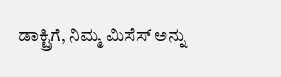ಡಾಕ್ಟ್ರಿಗೆ, ನಿಮ್ಮ ಮಿಸೆಸ್ ಅನ್ನು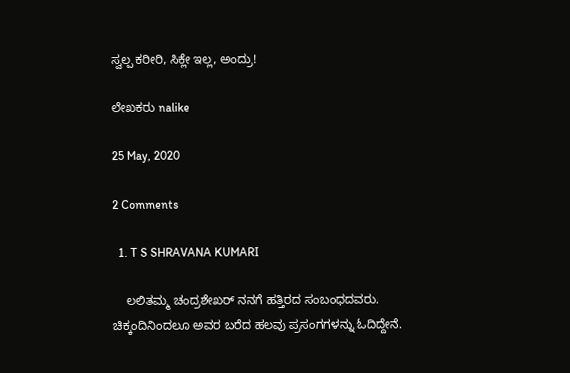ಸ್ವಲ್ಪ ಕರೀರಿ, ಸಿಕ್ಲೇ ಇಲ್ಲ, ಅಂದ್ರು!

ಲೇಖಕರು nalike

25 May, 2020

2 Comments

  1. T S SHRAVANA KUMARI

    ಲಲಿತಮ್ಮ ಚಂದ್ರಶೇಖರ್ ನನಗೆ ಹತ್ತಿರದ ಸಂಬಂಧದವರು. ಚಿಕ್ಕಂದಿನಿಂದಲೂ ಅವರ ಬರೆದ ಹಲವು ಪ್ರಸಂಗಗಳನ್ನು ಓದಿದ್ದೇನೆ.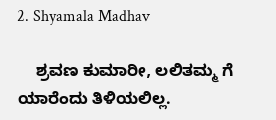2. Shyamala Madhav

    ಶ್ರವಣ ಕುಮಾರೀ, ಲಲಿತಮ್ಮ ಗೆ ಯಾರೆಂದು ತಿಳಿಯಲಿಲ್ಲ.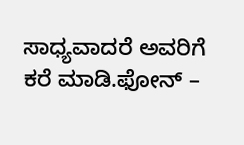ಸಾಧ್ಯವಾದರೆ ಅವರಿಗೆ ಕರೆ ಮಾಡಿ.ಫೋನ್ –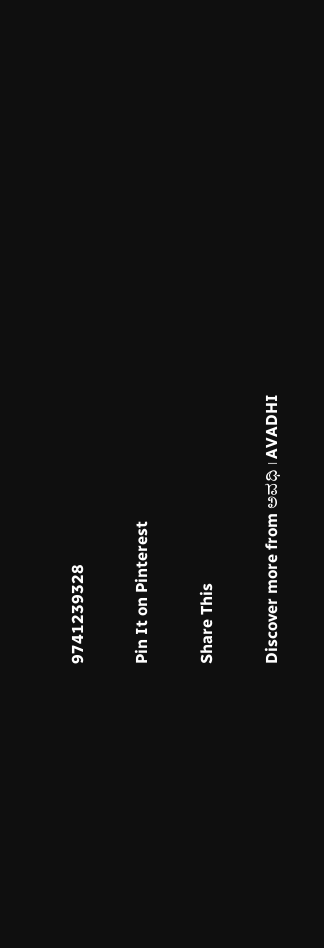9741239328

Pin It on Pinterest

Share This

Discover more from ಅವಧಿ । AVADHI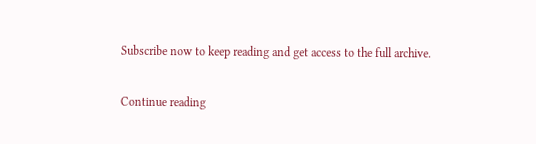Subscribe now to keep reading and get access to the full archive.

Continue reading